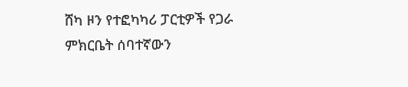ሸካ ዞን የተፎካካሪ ፓርቲዎች የጋራ ምክርቤት ሰባተኛውን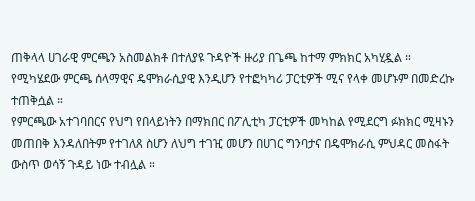ጠቅላላ ሀገራዊ ምርጫን አስመልክቶ በተለያዩ ጉዳዮች ዙሪያ በጌጫ ከተማ ምክክር አካሂዷል ።
የሚካሄደው ምርጫ ሰላማዊና ዴሞክራሲያዊ እንዲሆን የተፎካካሪ ፓርቲዎች ሚና የላቀ መሆኑም በመድረኩ ተጠቅሷል ።
የምርጫው አተገባበርና የህግ የበላይነትን በማክበር በፖሊቲካ ፓርቲዎች መካከል የሚደርግ ፉክክር ሚዛኑን መጠበቅ እንዳለበትም የተገለጸ ስሆን ለህግ ተገዢ መሆን በሀገር ግንባታና በዴሞክራሲ ምህዳር መስፋት ውስጥ ወሳኝ ጉዳይ ነው ተብሏል ።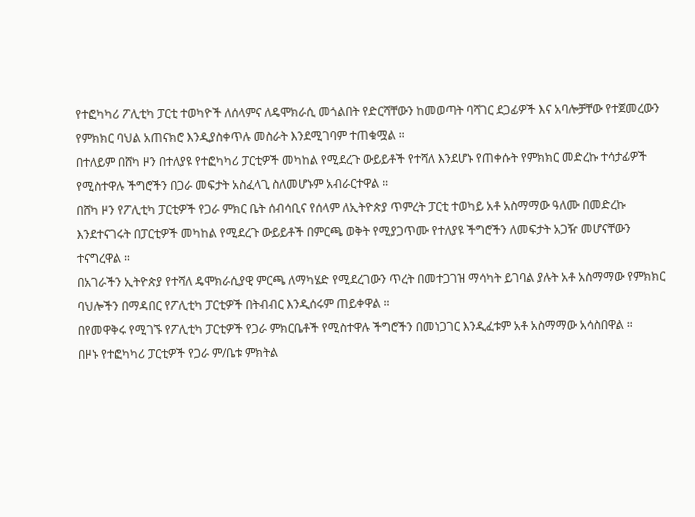የተፎካካሪ ፖሊቲካ ፓርቲ ተወካዮች ለሰላምና ለዴሞክራሲ መጎልበት የድርሻቸውን ከመወጣት ባሻገር ደጋፊዎች እና አባሎቻቸው የተጀመረውን የምክክር ባህል አጠናክሮ እንዲያስቀጥሉ መስራት እንደሚገባም ተጠቁሟል ።
በተለይም በሸካ ዞን በተለያዩ የተፎካካሪ ፓርቲዎች መካከል የሚደረጉ ውይይቶች የተሻለ እንደሆኑ የጠቀሱት የምክክር መድረኩ ተሳታፊዎች የሚስተዋሉ ችግሮችን በጋራ መፍታት አስፈላጊ ስለመሆኑም አብራርተዋል ።
በሸካ ዞን የፖሊቲካ ፓርቲዎች የጋራ ምክር ቤት ሰብሳቢና የሰላም ለኢትዮጵያ ጥምረት ፓርቲ ተወካይ አቶ አስማማው ዓለሙ በመድረኩ እንደተናገሩት በፓርቲዎች መካከል የሚደረጉ ውይይቶች በምርጫ ወቅት የሚያጋጥሙ የተለያዩ ችግሮችን ለመፍታት አጋዥ መሆናቸውን ተናግረዋል ።
በአገራችን ኢትዮጵያ የተሻለ ዴሞክራሲያዊ ምርጫ ለማካሄድ የሚደረገውን ጥረት በመተጋገዝ ማሳካት ይገባል ያሉት አቶ አስማማው የምክክር ባህሎችን በማዳበር የፖሊቲካ ፓርቲዎች በትብብር እንዲሰሩም ጠይቀዋል ።
በየመዋቅሩ የሚገኙ የፖሊቲካ ፓርቲዎች የጋራ ምክርቤቶች የሚስተዋሉ ችግሮችን በመነጋገር እንዲፈቱም አቶ አስማማው አሳስበዋል ።
በዞኑ የተፎካካሪ ፓርቲዎች የጋራ ም/ቤቱ ምክትል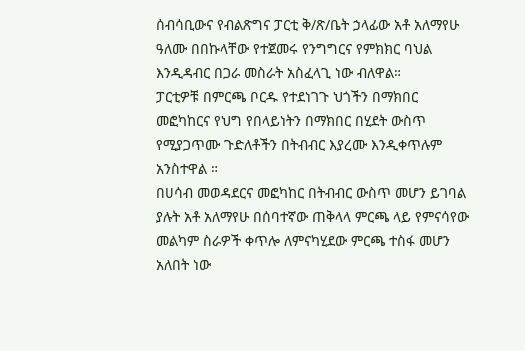ሰብሳቢውና የብልጽግና ፓርቲ ቅ/ጽ/ቤት ኃላፊው አቶ አለማየሁ ዓለሙ በበኩላቸው የተጀመሩ የንግግርና የምክክር ባህል እንዲዳብር በጋራ መስራት አስፈላጊ ነው ብለዋል።
ፓርቲዎቹ በምርጫ ቦርዱ የተደነገጉ ህጎችን በማክበር መፎካከርና የህግ የበላይነትን በማክበር በሂደት ውስጥ የሚያጋጥሙ ጉድለቶችን በትብብር እያረሙ እንዲቀጥሉም አንስተዋል ።
በሀሳብ መወዳደርና መፎካከር በትብብር ውስጥ መሆን ይገባል ያሉት አቶ አለማየሁ በሰባተኛው ጠቅላላ ምርጫ ላይ የምናሳየው መልካም ስራዎች ቀጥሎ ለምናካሂደው ምርጫ ተስፋ መሆን አለበት ነው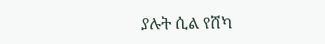ያሉት ሲል የሸካ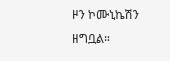ዞን ኮሙኒኬሽን ዘግቧል።